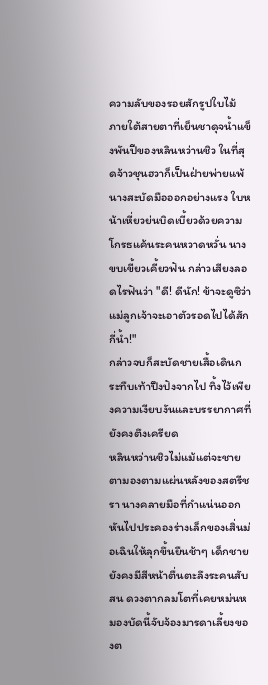ความลับของรอยสักรูปใบไม้
ภายใต้สายตาที่เย็นชาดุจน้ำแข็งพันปีของหลินหว่านชิว ในที่สุดจ้าวชุนฮวาก็เป็นฝ่ายพ่ายแพ้ นางสะบัดมือออกอย่างแรง ใบหน้าเหี่ยวย่นบิดเบี้ยวด้วยความโกรธแค้นระคนหวาดหวั่น นางขบเขี้ยวเคี้ยวฟัน กล่าวเสียงลอดไรฟันว่า "ดี! ดีนัก! ข้าจะดูซิว่าแม่ลูกเจ้าจะเอาตัวรอดไปได้สักกี่น้ำ!"
กล่าวจบก็สะบัดชายเสื้อเดินกระทืบเท้าปึงปังจากไป ทิ้งไว้เพียงความเงียบงันและบรรยากาศที่ยังคงตึงเครียด
หลินหว่านชิวไม่แม้แต่จะชายตามองตามแผ่นหลังของสตรีชรา นางคลายมือที่กำแน่นออก หันไปประคองร่างเล็กของเสิ่นม่อเฉินให้ลุกขึ้นยืนช้าๆ เด็กชายยังคงมีสีหน้าตื่นตะลึงระคนสับสน ดวงตากลมโตที่เคยหม่นหมองบัดนี้จับจ้องมารดาเลี้ยงของต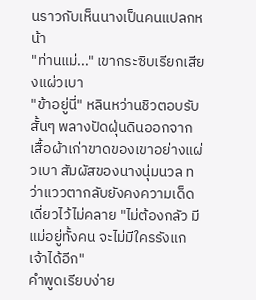นราวกับเห็นนางเป็นคนแปลกหน้า
"ท่านแม่..." เขากระซิบเรียกเสียงแผ่วเบา
"ข้าอยู่นี่" หลินหว่านชิวตอบรับสั้นๆ พลางปัดฝุ่นดินออกจากเสื้อผ้าเก่าขาดของเขาอย่างแผ่วเบา สัมผัสของนางนุ่มนวล ทว่าแววตากลับยังคงความเด็ดเดี่ยวไว้ไม่คลาย "ไม่ต้องกลัว มีแม่อยู่ทั้งคน จะไม่มีใครรังแกเจ้าได้อีก"
คำพูดเรียบง่าย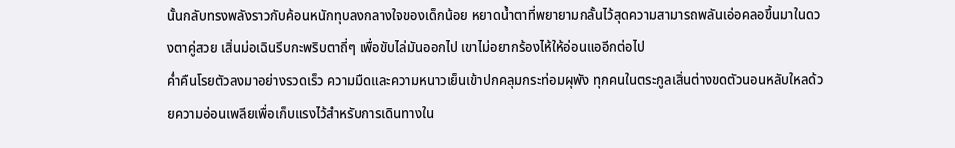นั้นกลับทรงพลังราวกับค้อนหนักทุบลงกลางใจของเด็กน้อย หยาดน้ำตาที่พยายามกลั้นไว้สุดความสามารถพลันเอ่อคลอขึ้นมาในดวงตาคู่สวย เสิ่นม่อเฉินรีบกะพริบตาถี่ๆ เพื่อขับไล่มันออกไป เขาไม่อยากร้องไห้ให้อ่อนแออีกต่อไป
ค่ำคืนโรยตัวลงมาอย่างรวดเร็ว ความมืดและความหนาวเย็นเข้าปกคลุมกระท่อมผุพัง ทุกคนในตระกูลเสิ่นต่างขดตัวนอนหลับใหลด้วยความอ่อนเพลียเพื่อเก็บแรงไว้สำหรับการเดินทางใน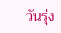วันรุ่ง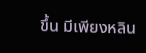ขึ้น มีเพียงหลิน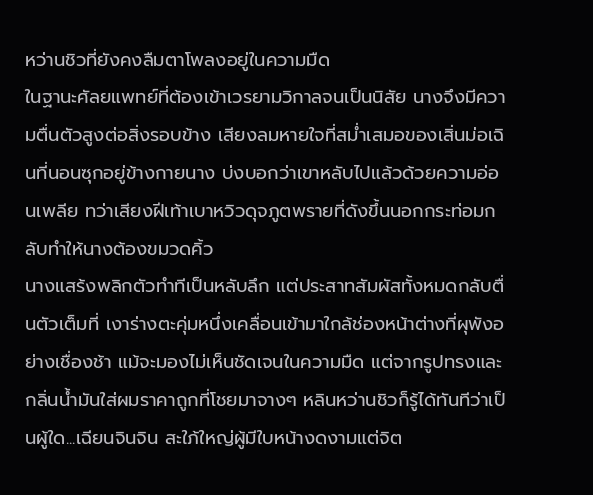หว่านชิวที่ยังคงลืมตาโพลงอยู่ในความมืด
ในฐานะศัลยแพทย์ที่ต้องเข้าเวรยามวิกาลจนเป็นนิสัย นางจึงมีความตื่นตัวสูงต่อสิ่งรอบข้าง เสียงลมหายใจที่สม่ำเสมอของเสิ่นม่อเฉินที่นอนซุกอยู่ข้างกายนาง บ่งบอกว่าเขาหลับไปแล้วด้วยความอ่อนเพลีย ทว่าเสียงฝีเท้าเบาหวิวดุจภูตพรายที่ดังขึ้นนอกกระท่อมกลับทำให้นางต้องขมวดคิ้ว
นางแสร้งพลิกตัวทำทีเป็นหลับลึก แต่ประสาทสัมผัสทั้งหมดกลับตื่นตัวเต็มที่ เงาร่างตะคุ่มหนึ่งเคลื่อนเข้ามาใกล้ช่องหน้าต่างที่ผุพังอย่างเชื่องช้า แม้จะมองไม่เห็นชัดเจนในความมืด แต่จากรูปทรงและกลิ่นน้ำมันใส่ผมราคาถูกที่โชยมาจางๆ หลินหว่านชิวก็รู้ได้ทันทีว่าเป็นผู้ใด...เฉียนจินจิน สะใภ้ใหญ่ผู้มีใบหน้างดงามแต่จิต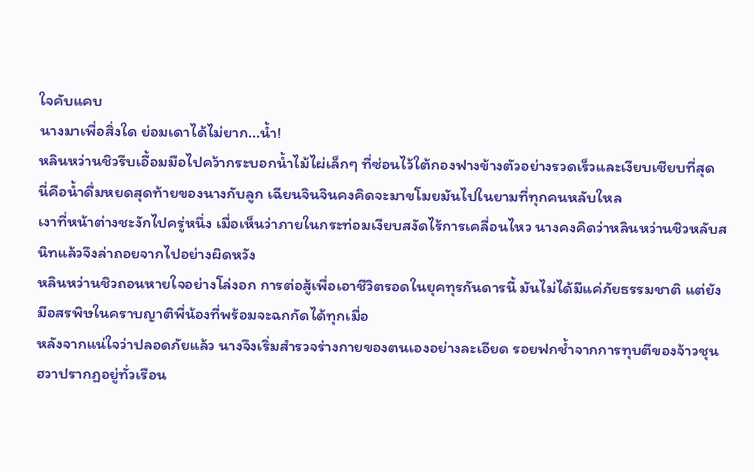ใจคับแคบ
นางมาเพื่อสิ่งใด ย่อมเดาได้ไม่ยาก...น้ำ!
หลินหว่านชิวรีบเอื้อมมือไปคว้ากระบอกน้ำไม้ไผ่เล็กๆ ที่ซ่อนไว้ใต้กองฟางข้างตัวอย่างรวดเร็วและเงียบเชียบที่สุด นี่คือน้ำดื่มหยดสุดท้ายของนางกับลูก เฉียนจินจินคงคิดจะมาขโมยมันไปในยามที่ทุกคนหลับใหล
เงาที่หน้าต่างชะงักไปครู่หนึ่ง เมื่อเห็นว่าภายในกระท่อมเงียบสงัดไร้การเคลื่อนไหว นางคงคิดว่าหลินหว่านชิวหลับสนิทแล้วจึงล่าถอยจากไปอย่างผิดหวัง
หลินหว่านชิวถอนหายใจอย่างโล่งอก การต่อสู้เพื่อเอาชีวิตรอดในยุคทุรกันดารนี้ มันไม่ได้มีแค่ภัยธรรมชาติ แต่ยังมีอสรพิษในคราบญาติพี่น้องที่พร้อมจะฉกกัดได้ทุกเมื่อ
หลังจากแน่ใจว่าปลอดภัยแล้ว นางจึงเริ่มสำรวจร่างกายของตนเองอย่างละเอียด รอยฟกช้ำจากการทุบตีของจ้าวชุนฮวาปรากฏอยู่ทั่วเรือน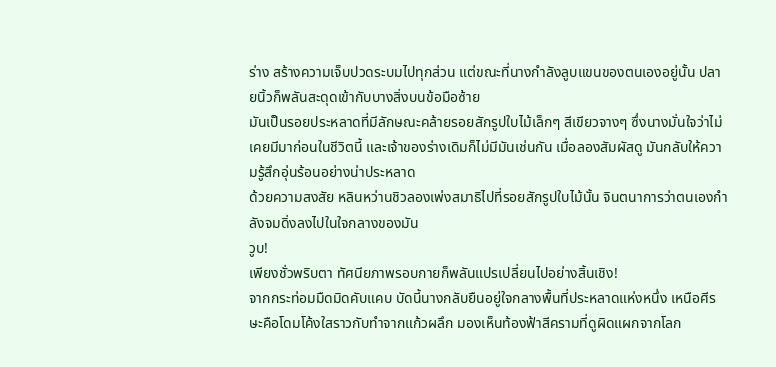ร่าง สร้างความเจ็บปวดระบมไปทุกส่วน แต่ขณะที่นางกำลังลูบแขนของตนเองอยู่นั้น ปลายนิ้วก็พลันสะดุดเข้ากับบางสิ่งบนข้อมือซ้าย
มันเป็นรอยประหลาดที่มีลักษณะคล้ายรอยสักรูปใบไม้เล็กๆ สีเขียวจางๆ ซึ่งนางมั่นใจว่าไม่เคยมีมาก่อนในชีวิตนี้ และเจ้าของร่างเดิมก็ไม่มีมันเช่นกัน เมื่อลองสัมผัสดู มันกลับให้ความรู้สึกอุ่นร้อนอย่างน่าประหลาด
ด้วยความสงสัย หลินหว่านชิวลองเพ่งสมาธิไปที่รอยสักรูปใบไม้นั้น จินตนาการว่าตนเองกำลังจมดิ่งลงไปในใจกลางของมัน
วูบ!
เพียงชั่วพริบตา ทัศนียภาพรอบกายก็พลันแปรเปลี่ยนไปอย่างสิ้นเชิง!
จากกระท่อมมืดมิดคับแคบ บัดนี้นางกลับยืนอยู่ใจกลางพื้นที่ประหลาดแห่งหนึ่ง เหนือศีรษะคือโดมโค้งใสราวกับทำจากแก้วผลึก มองเห็นท้องฟ้าสีครามที่ดูผิดแผกจากโลก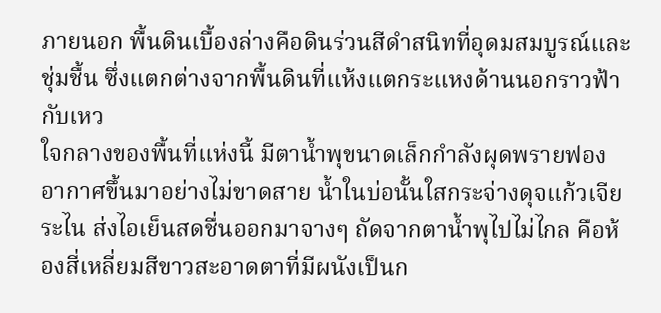ภายนอก พื้นดินเบื้องล่างคือดินร่วนสีดำสนิทที่อุดมสมบูรณ์และชุ่มชื้น ซึ่งแตกต่างจากพื้นดินที่แห้งแตกระแหงด้านนอกราวฟ้ากับเหว
ใจกลางของพื้นที่แห่งนี้ มีตาน้ำพุขนาดเล็กกำลังผุดพรายฟองอากาศขึ้นมาอย่างไม่ขาดสาย น้ำในบ่อนั้นใสกระจ่างดุจแก้วเจียระไน ส่งไอเย็นสดชื่นออกมาจางๆ ถัดจากตาน้ำพุไปไม่ไกล คือห้องสี่เหลี่ยมสีขาวสะอาดตาที่มีผนังเป็นก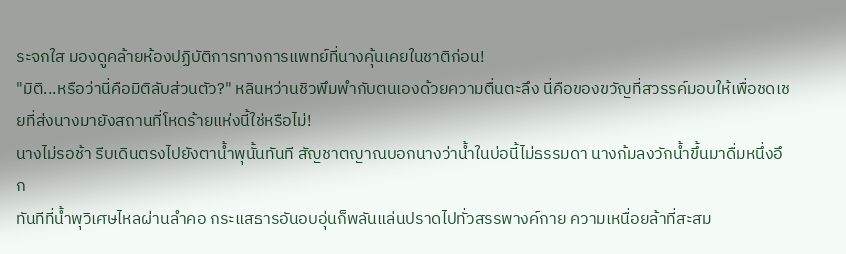ระจกใส มองดูคล้ายห้องปฏิบัติการทางการแพทย์ที่นางคุ้นเคยในชาติก่อน!
"มิติ...หรือว่านี่คือมิติลับส่วนตัว?" หลินหว่านชิวพึมพำกับตนเองด้วยความตื่นตะลึง นี่คือของขวัญที่สวรรค์มอบให้เพื่อชดเชยที่ส่งนางมายังสถานที่โหดร้ายแห่งนี้ใช่หรือไม่!
นางไม่รอช้า รีบเดินตรงไปยังตาน้ำพุนั้นทันที สัญชาตญาณบอกนางว่าน้ำในบ่อนี้ไม่ธรรมดา นางก้มลงวักน้ำขึ้นมาดื่มหนึ่งอึก
ทันทีที่น้ำพุวิเศษไหลผ่านลำคอ กระแสธารอันอบอุ่นก็พลันแล่นปราดไปทั่วสรรพางค์กาย ความเหนื่อยล้าที่สะสม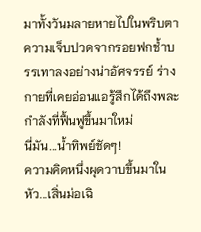มาทั้งวันมลายหายไปในพริบตา ความเจ็บปวดจากรอยฟกช้ำบรรเทาลงอย่างน่าอัศจรรย์ ร่างกายที่เคยอ่อนแอรู้สึกได้ถึงพละกำลังที่ฟื้นฟูขึ้นมาใหม่
นี่มัน...น้ำทิพย์ชัดๆ!
ความคิดหนึ่งผุดวาบขึ้นมาในหัว...เสิ่นม่อเฉิ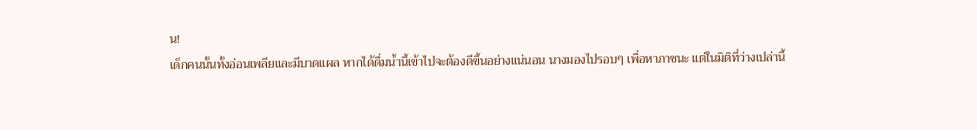น!
เด็กคนนั้นทั้งอ่อนเพลียและมีบาดแผล หากได้ดื่มน้ำนี้เข้าไปจะต้องดีขึ้นอย่างแน่นอน นางมองไปรอบๆ เพื่อหาภาชนะ แต่ในมิติที่ว่างเปล่านี้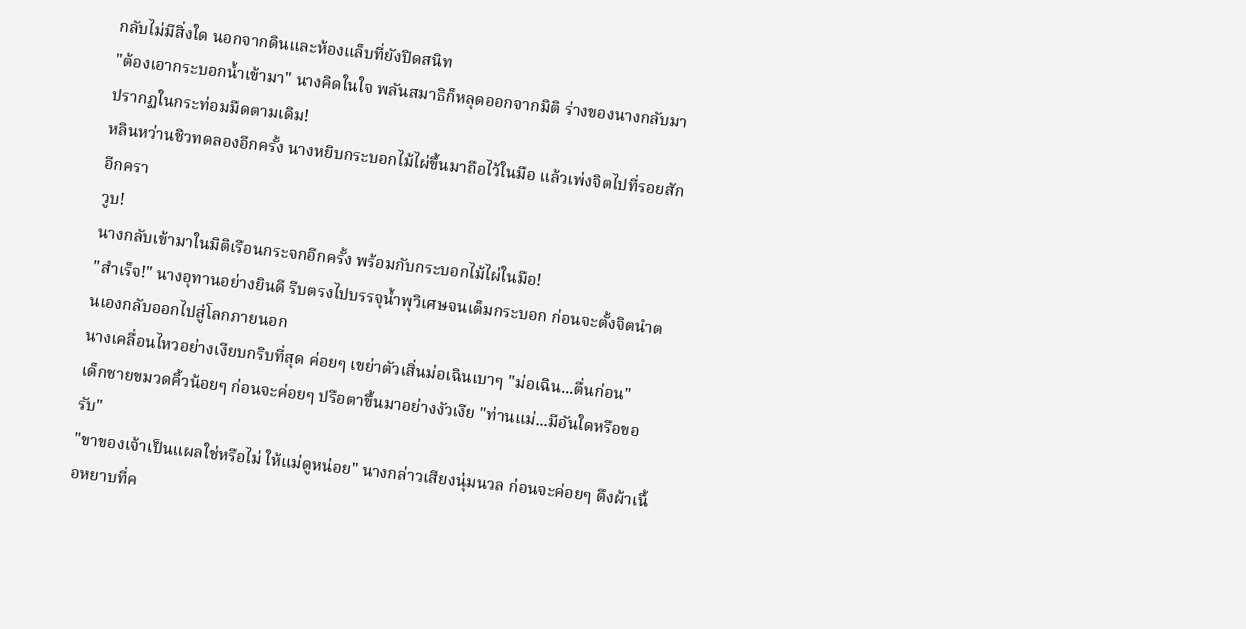กลับไม่มีสิ่งใด นอกจากดินและห้องแล็บที่ยังปิดสนิท
"ต้องเอากระบอกน้ำเข้ามา" นางคิดในใจ พลันสมาธิก็หลุดออกจากมิติ ร่างของนางกลับมาปรากฏในกระท่อมมืดตามเดิม!
หลินหว่านชิวทดลองอีกครั้ง นางหยิบกระบอกไม้ไผ่ขึ้นมาถือไว้ในมือ แล้วเพ่งจิตไปที่รอยสักอีกครา
วูบ!
นางกลับเข้ามาในมิติเรือนกระจกอีกครั้ง พร้อมกับกระบอกไม้ไผ่ในมือ!
"สำเร็จ!" นางอุทานอย่างยินดี รีบตรงไปบรรจุน้ำพุวิเศษจนเต็มกระบอก ก่อนจะตั้งจิตนำตนเองกลับออกไปสู่โลกภายนอก
นางเคลื่อนไหวอย่างเงียบกริบที่สุด ค่อยๆ เขย่าตัวเสิ่นม่อเฉินเบาๆ "ม่อเฉิน...ตื่นก่อน"
เด็กชายขมวดคิ้วน้อยๆ ก่อนจะค่อยๆ ปรือตาขึ้นมาอย่างงัวเงีย "ท่านแม่...มีอันใดหรือขอรับ"
"ขาของเจ้าเป็นแผลใช่หรือไม่ ให้แม่ดูหน่อย" นางกล่าวเสียงนุ่มนวล ก่อนจะค่อยๆ ดึงผ้าเนื้อหยาบที่ค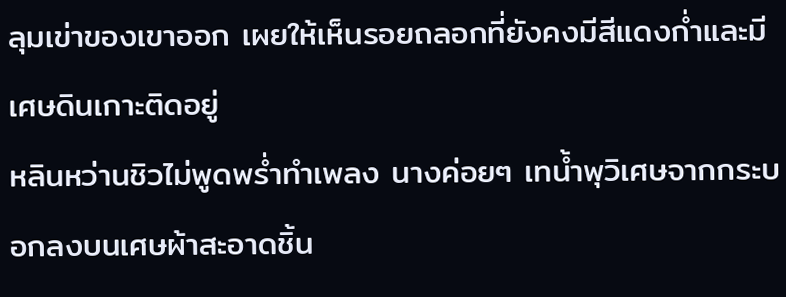ลุมเข่าของเขาออก เผยให้เห็นรอยถลอกที่ยังคงมีสีแดงก่ำและมีเศษดินเกาะติดอยู่
หลินหว่านชิวไม่พูดพร่ำทำเพลง นางค่อยๆ เทน้ำพุวิเศษจากกระบอกลงบนเศษผ้าสะอาดชิ้น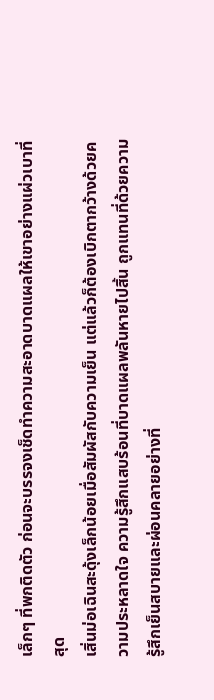เล็กๆ ที่พกติดตัว ก่อนจะบรรจงเช็ดทำความสะอาดบาดแผลให้เขาอย่างแผ่วเบาที่สุด
เสิ่นม่อเฉินสะดุ้งเล็กน้อยเมื่อสัมผัสกับความเย็น แต่แล้วก็ต้องเบิกตากว้างด้วยความประหลาดใจ ความรู้สึกแสบร้อนที่บาดแผลพลันหายไปสิ้น ถูกแทนที่ด้วยความรู้สึกเย็นสบายและผ่อนคลายอย่างที่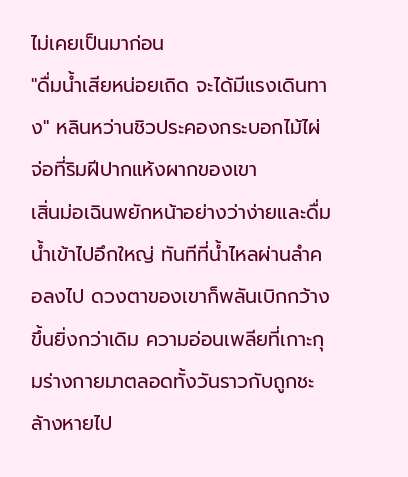ไม่เคยเป็นมาก่อน
"ดื่มน้ำเสียหน่อยเถิด จะได้มีแรงเดินทาง" หลินหว่านชิวประคองกระบอกไม้ไผ่จ่อที่ริมฝีปากแห้งผากของเขา
เสิ่นม่อเฉินพยักหน้าอย่างว่าง่ายและดื่มน้ำเข้าไปอึกใหญ่ ทันทีที่น้ำไหลผ่านลำคอลงไป ดวงตาของเขาก็พลันเบิกกว้างขึ้นยิ่งกว่าเดิม ความอ่อนเพลียที่เกาะกุมร่างกายมาตลอดทั้งวันราวกับถูกชะล้างหายไป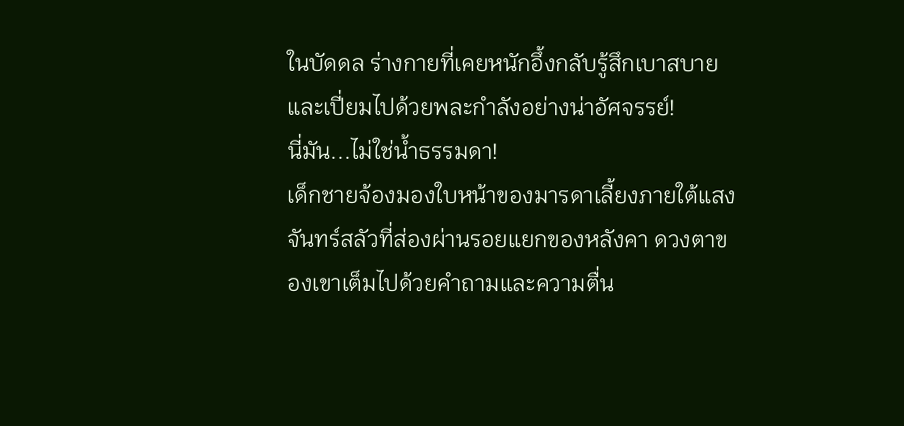ในบัดดล ร่างกายที่เคยหนักอึ้งกลับรู้สึกเบาสบายและเปี่ยมไปด้วยพละกำลังอย่างน่าอัศจรรย์!
นี่มัน...ไม่ใช่น้ำธรรมดา!
เด็กชายจ้องมองใบหน้าของมารดาเลี้ยงภายใต้แสงจันทร์สลัวที่ส่องผ่านรอยแยกของหลังคา ดวงตาของเขาเต็มไปด้วยคำถามและความตื่น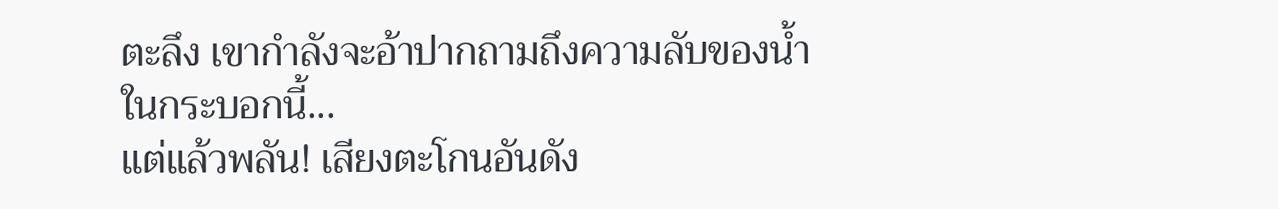ตะลึง เขากำลังจะอ้าปากถามถึงความลับของน้ำในกระบอกนี้...
แต่แล้วพลัน! เสียงตะโกนอันดัง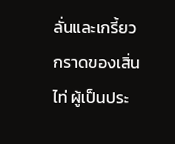ลั่นและเกรี้ยวกราดของเสิ่นไท่ ผู้เป็นประ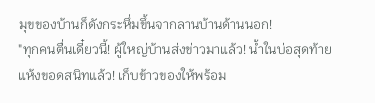มุขของบ้านก็ดังกระหึ่มขึ้นจากลานบ้านด้านนอก!
"ทุกคนตื่นเดี๋ยวนี้! ผู้ใหญ่บ้านส่งข่าวมาแล้ว! น้ำในบ่อสุดท้ายแห้งขอดสนิทแล้ว! เก็บข้าวของให้พร้อม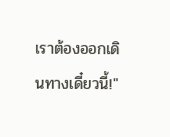เราต้องออกเดินทางเดี๋ยวนี้!"